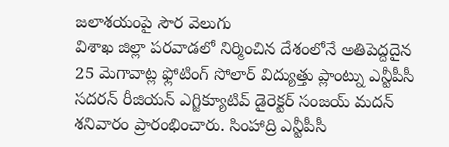జలాశయంపై సౌర వెలుగు
విశాఖ జిల్లా పరవాడలో నిర్మించిన దేశంలోనే అతిపెద్దదైన 25 మెగావాట్ల ఫ్లోటింగ్ సోలార్ విద్యుత్తు ప్లాంట్ను ఎన్టీపీసీ సదరన్ రీజియన్ ఎగ్జిక్యూటివ్ డైరెక్టర్ సంజయ్ మదన్ శనివారం ప్రారంభించారు. సింహాద్రి ఎన్టీపీసీ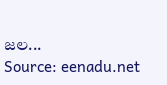జల...
Source: eenadu.net